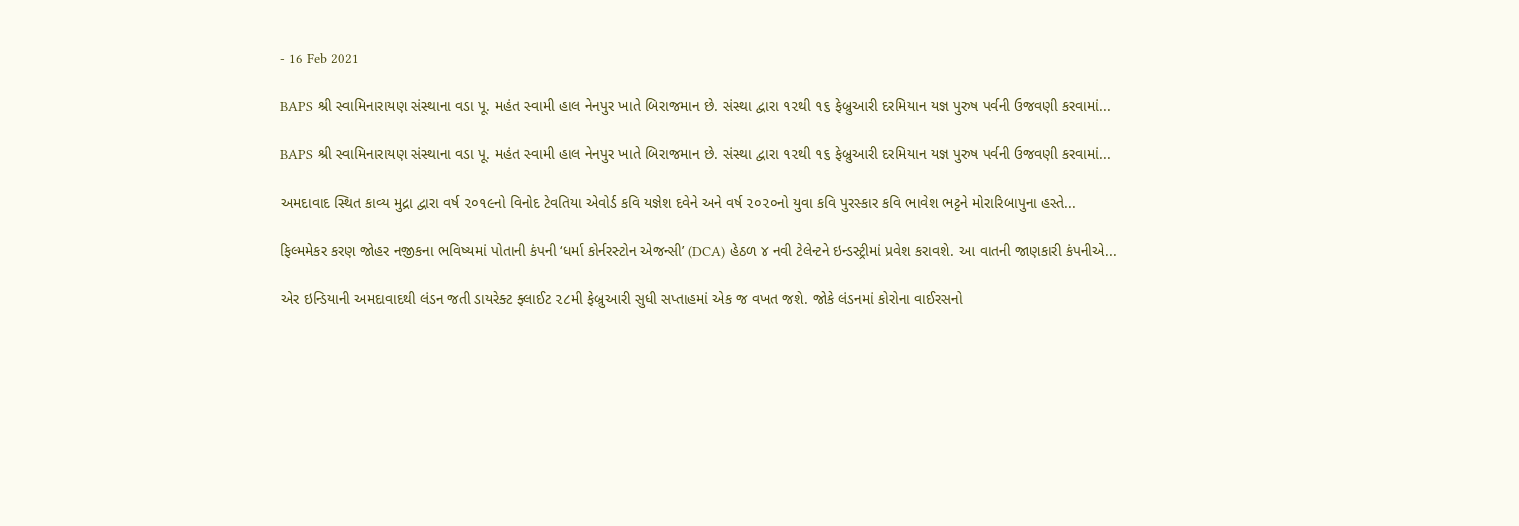- 16 Feb 2021

BAPS શ્રી સ્વામિનારાયણ સંસ્થાના વડા પૂ. મહંત સ્વામી હાલ નેનપુર ખાતે બિરાજમાન છે. સંસ્થા દ્વારા ૧૨થી ૧૬ ફેબ્રુઆરી દરમિયાન યજ્ઞ પુરુષ પર્વની ઉજવણી કરવામાં...

BAPS શ્રી સ્વામિનારાયણ સંસ્થાના વડા પૂ. મહંત સ્વામી હાલ નેનપુર ખાતે બિરાજમાન છે. સંસ્થા દ્વારા ૧૨થી ૧૬ ફેબ્રુઆરી દરમિયાન યજ્ઞ પુરુષ પર્વની ઉજવણી કરવામાં...

અમદાવાદ સ્થિત કાવ્ય મુદ્રા દ્વારા વર્ષ ૨૦૧૯નો વિનોદ ટેવતિયા એવોર્ડ કવિ યજ્ઞેશ દવેને અને વર્ષ ૨૦૨૦નો યુવા કવિ પુરસ્કાર કવિ ભાવેશ ભટ્ટને મોરારિબાપુના હસ્તે...

ફિલ્મમેકર કરણ જોહર નજીકના ભવિષ્યમાં પોતાની કંપની ‘ધર્મા કોર્નરસ્ટોન એજન્સી’ (DCA) હેઠળ ૪ નવી ટેલેન્ટને ઇન્ડસ્ટ્રીમાં પ્રવેશ કરાવશે. આ વાતની જાણકારી કંપનીએ...

એર ઇન્ડિયાની અમદાવાદથી લંડન જતી ડાયરેક્ટ ફ્લાઈટ ૨૮મી ફેબ્રુઆરી સુધી સપ્તાહમાં એક જ વખત જશે. જોકે લંડનમાં કોરોના વાઈરસનો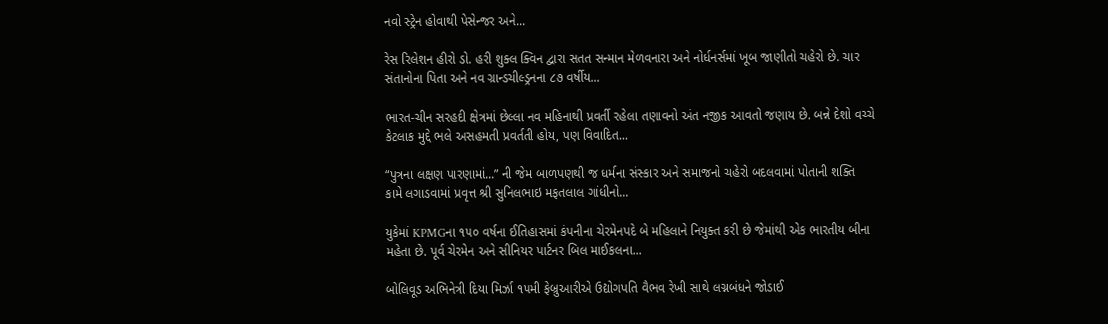નવો સ્ટ્રેન હોવાથી પેસેન્જર અને...

રેસ રિલેશન હીરો ડો. હરી શુક્લ ક્વિન દ્વારા સતત સન્માન મેળવનારા અને નોર્ધનર્સમાં ખૂબ જાણીતો ચહેરો છે. ચાર સંતાનોના પિતા અને નવ ગ્રાન્ડચીલ્ડ્રનના ૮૭ વર્ષીય...

ભારત-ચીન સરહદી ક્ષેત્રમાં છેલ્લા નવ મહિનાથી પ્રવર્તી રહેલા તણાવનો અંત નજીક આવતો જણાય છે. બન્ને દેશો વચ્ચે કેટલાક મુદ્દે ભલે અસહમતી પ્રવર્તતી હોય, પણ વિવાદિત...

“પુત્રના લક્ષણ પારણામાં...” ની જેમ બાળપણથી જ ધર્મના સંસ્કાર અને સમાજનો ચહેરો બદલવામાં પોતાની શક્તિ કામે લગાડવામાં પ્રવૃત્ત શ્રી સુનિલભાઇ મફતલાલ ગાંધીનો...

યુકેમાં KPMGના ૧૫૦ વર્ષના ઈતિહાસમાં કંપનીના ચેરમેનપદે બે મહિલાને નિયુક્ત કરી છે જેમાંથી એક ભારતીય બીના મહેતા છે. પૂર્વ ચેરમેન અને સીનિયર પાર્ટનર બિલ માઈકલના...

બોલિવૂડ અભિનેત્રી દિયા મિર્ઝા ૧૫મી ફેબ્રુઆરીએ ઉદ્યોગપતિ વૈભવ રેખી સાથે લગ્નબંધને જોડાઈ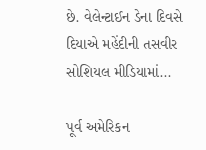છે. વેલેન્ટાઈન ડેના દિવસે દિયાએ મહેંદીની તસવીર સોશિયલ મીડિયામાં...

પૂર્વ અમેરિકન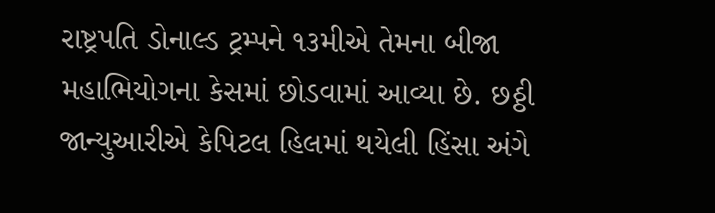રાષ્ટ્રપતિ ડોનાલ્ડ ટ્રમ્પને ૧૩મીએ તેમના બીજા મહાભિયોગના કેસમાં છોડવામાં આવ્યા છે. છઠ્ઠી જાન્યુઆરીએ કેપિટલ હિલમાં થયેલી હિંસા અંગે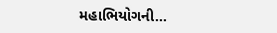મહાભિયોગની...